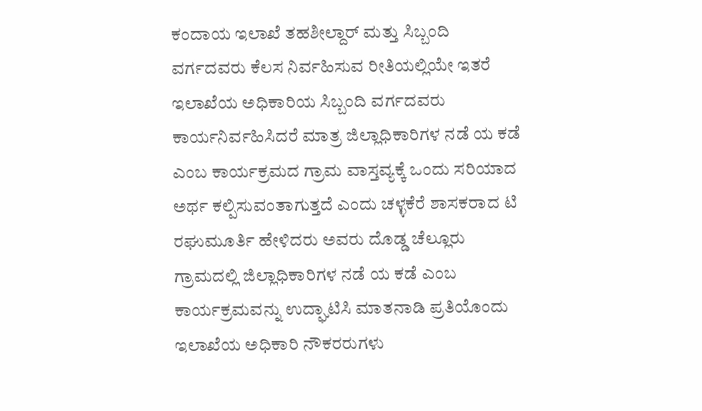ಕಂದಾಯ ಇಲಾಖೆ ತಹಶೀಲ್ದಾರ್ ಮತ್ತು ಸಿಬ್ಬಂದಿ ವರ್ಗದವರು ಕೆಲಸ ನಿರ್ವಹಿಸುವ ರೀತಿಯಲ್ಲಿಯೇ ಇತರೆ ಇಲಾಖೆಯ ಅಧಿಕಾರಿಯ ಸಿಬ್ಬಂದಿ ವರ್ಗದವರು ಕಾರ್ಯನಿರ್ವಹಿಸಿದರೆ ಮಾತ್ರ ಜಿಲ್ಲಾಧಿಕಾರಿಗಳ ನಡೆ ಯ ಕಡೆ ಎಂಬ ಕಾರ್ಯಕ್ರಮದ ಗ್ರಾಮ ವಾಸ್ತವ್ಯಕ್ಕೆ ಒಂದು ಸರಿಯಾದ ಅರ್ಥ ಕಲ್ಪಿಸುವಂತಾಗುತ್ತದೆ ಎಂದು ಚಳ್ಳಕೆರೆ ಶಾಸಕರಾದ ಟಿ ರಘುಮೂರ್ತಿ ಹೇಳಿದರು ಅವರು ದೊಡ್ಡ ಚೆಲ್ಲೂರು ಗ್ರಾಮದಲ್ಲಿ ಜಿಲ್ಲಾಧಿಕಾರಿಗಳ ನಡೆ ಯ ಕಡೆ ಎಂಬ ಕಾರ್ಯಕ್ರಮವನ್ನು ಉದ್ಘಾಟಿಸಿ ಮಾತನಾಡಿ ಪ್ರತಿಯೊಂದು ಇಲಾಖೆಯ ಅಧಿಕಾರಿ ನೌಕರರುಗಳು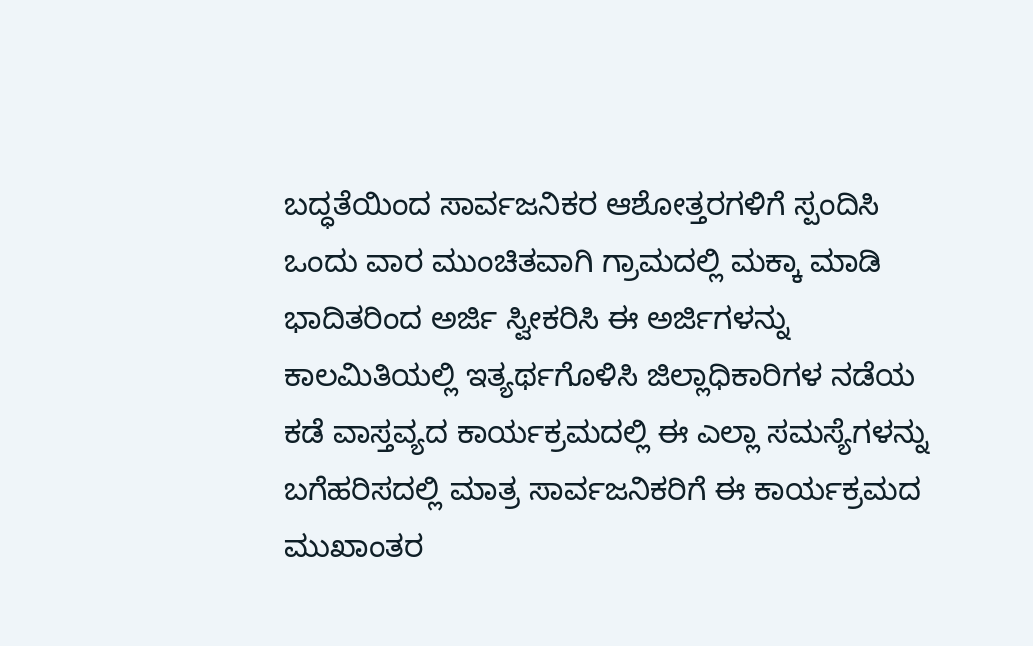ಬದ್ಧತೆಯಿಂದ ಸಾರ್ವಜನಿಕರ ಆಶೋತ್ತರಗಳಿಗೆ ಸ್ಪಂದಿಸಿ ಒಂದು ವಾರ ಮುಂಚಿತವಾಗಿ ಗ್ರಾಮದಲ್ಲಿ ಮಕ್ಕಾ ಮಾಡಿ ಭಾದಿತರಿಂದ ಅರ್ಜಿ ಸ್ವೀಕರಿಸಿ ಈ ಅರ್ಜಿಗಳನ್ನು ಕಾಲಮಿತಿಯಲ್ಲಿ ಇತ್ಯರ್ಥಗೊಳಿಸಿ ಜಿಲ್ಲಾಧಿಕಾರಿಗಳ ನಡೆಯ ಕಡೆ ವಾಸ್ತವ್ಯದ ಕಾರ್ಯಕ್ರಮದಲ್ಲಿ ಈ ಎಲ್ಲಾ ಸಮಸ್ಯೆಗಳನ್ನು ಬಗೆಹರಿಸದಲ್ಲಿ ಮಾತ್ರ ಸಾರ್ವಜನಿಕರಿಗೆ ಈ ಕಾರ್ಯಕ್ರಮದ ಮುಖಾಂತರ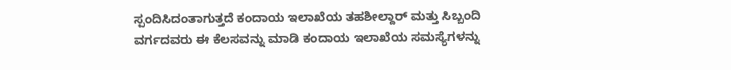ಸ್ಪಂದಿಸಿದಂತಾಗುತ್ತದೆ ಕಂದಾಯ ಇಲಾಖೆಯ ತಹಶೀಲ್ದಾರ್ ಮತ್ತು ಸಿಬ್ಬಂದಿ ವರ್ಗದವರು ಈ ಕೆಲಸವನ್ನು ಮಾಡಿ ಕಂದಾಯ ಇಲಾಖೆಯ ಸಮಸ್ಯೆಗಳನ್ನು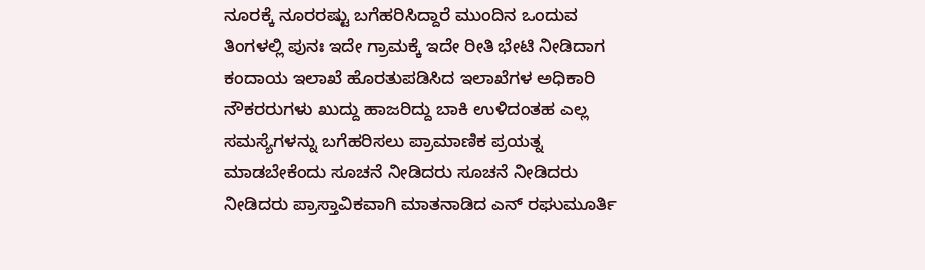ನೂರಕ್ಕೆ ನೂರರಷ್ಟು ಬಗೆಹರಿಸಿದ್ದಾರೆ ಮುಂದಿನ ಒಂದುವ ತಿಂಗಳಲ್ಲಿ ಪುನಃ ಇದೇ ಗ್ರಾಮಕ್ಕೆ ಇದೇ ರೀತಿ ಭೇಟಿ ನೀಡಿದಾಗ ಕಂದಾಯ ಇಲಾಖೆ ಹೊರತುಪಡಿಸಿದ ಇಲಾಖೆಗಳ ಅಧಿಕಾರಿ ನೌಕರರುಗಳು ಖುದ್ದು ಹಾಜರಿದ್ದು ಬಾಕಿ ಉಳಿದಂತಹ ಎಲ್ಲ ಸಮಸ್ಯೆಗಳನ್ನು ಬಗೆಹರಿಸಲು ಪ್ರಾಮಾಣಿಕ ಪ್ರಯತ್ನ ಮಾಡಬೇಕೆಂದು ಸೂಚನೆ ನೀಡಿದರು ಸೂಚನೆ ನೀಡಿದರು ನೀಡಿದರು ಪ್ರಾಸ್ತಾವಿಕವಾಗಿ ಮಾತನಾಡಿದ ಎನ್ ರಘುಮೂರ್ತಿ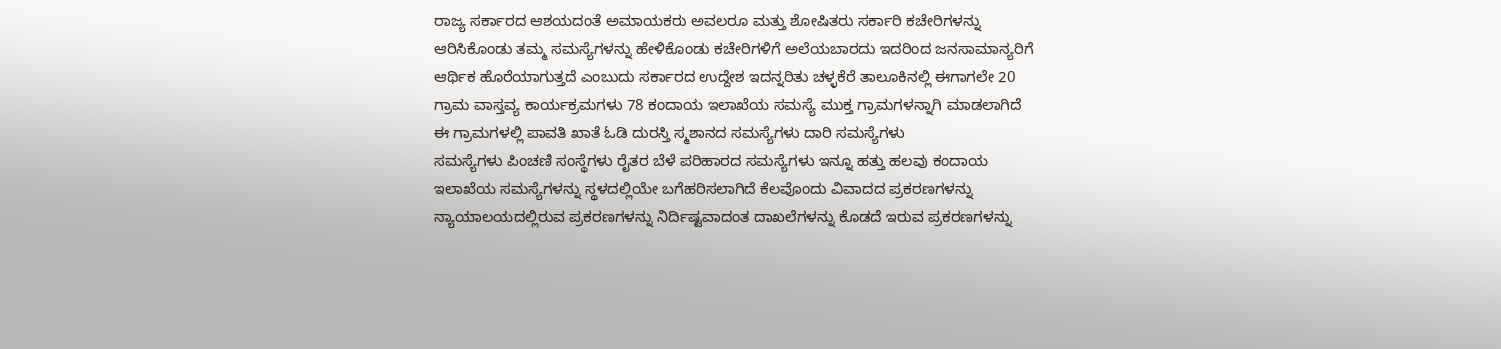ರಾಜ್ಯ ಸರ್ಕಾರದ ಆಶಯದಂತೆ ಅಮಾಯಕರು ಅವಲರೂ ಮತ್ತು ಶೋಷಿತರು ಸರ್ಕಾರಿ ಕಚೇರಿಗಳನ್ನು ಆರಿಸಿಕೊಂಡು ತಮ್ಮ ಸಮಸ್ಯೆಗಳನ್ನು ಹೇಳಿಕೊಂಡು ಕಚೇರಿಗಳಿಗೆ ಅಲೆಯಬಾರದು ಇದರಿಂದ ಜನಸಾಮಾನ್ಯರಿಗೆ ಆರ್ಥಿಕ ಹೊರೆಯಾಗುತ್ತದೆ ಎಂಬುದು ಸರ್ಕಾರದ ಉದ್ದೇಶ ಇದನ್ನರಿತು ಚಳ್ಳಕೆರೆ ತಾಲೂಕಿನಲ್ಲಿ ಈಗಾಗಲೇ 20 ಗ್ರಾಮ ವಾಸ್ತವ್ಯ ಕಾರ್ಯಕ್ರಮಗಳು 78 ಕಂದಾಯ ಇಲಾಖೆಯ ಸಮಸ್ಯೆ ಮುಕ್ತ ಗ್ರಾಮಗಳನ್ನಾಗಿ ಮಾಡಲಾಗಿದೆ ಈ ಗ್ರಾಮಗಳಲ್ಲಿ ಪಾವತಿ ಖಾತೆ ಓಡಿ ದುರಸ್ತಿ ಸ್ಮಶಾನದ ಸಮಸ್ಯೆಗಳು ದಾರಿ ಸಮಸ್ಯೆಗಳು
ಸಮಸ್ಯೆಗಳು ಪಿಂಚಣಿ ಸಂಸ್ಥೆಗಳು ರೈತರ ಬೆಳೆ ಪರಿಹಾರದ ಸಮಸ್ಯೆಗಳು ಇನ್ನೂ ಹತ್ತು ಹಲವು ಕಂದಾಯ ಇಲಾಖೆಯ ಸಮಸ್ಯೆಗಳನ್ನು ಸ್ಥಳದಲ್ಲಿಯೇ ಬಗೆಹರಿಸಲಾಗಿದೆ ಕೆಲವೊಂದು ವಿವಾದದ ಪ್ರಕರಣಗಳನ್ನು ನ್ಯಾಯಾಲಯದಲ್ಲಿರುವ ಪ್ರಕರಣಗಳನ್ನು ನಿರ್ದಿಷ್ಟವಾದಂತ ದಾಖಲೆಗಳನ್ನು ಕೊಡದೆ ಇರುವ ಪ್ರಕರಣಗಳನ್ನು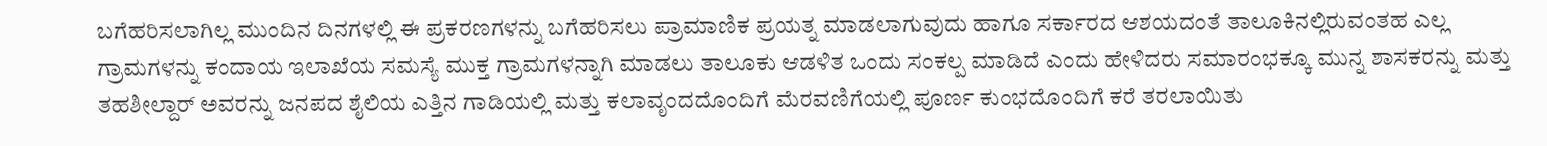ಬಗೆಹರಿಸಲಾಗಿಲ್ಲ ಮುಂದಿನ ದಿನಗಳಲ್ಲಿ ಈ ಪ್ರಕರಣಗಳನ್ನು ಬಗೆಹರಿಸಲು ಪ್ರಾಮಾಣಿಕ ಪ್ರಯತ್ನ ಮಾಡಲಾಗುವುದು ಹಾಗೂ ಸರ್ಕಾರದ ಆಶಯದಂತೆ ತಾಲೂಕಿನಲ್ಲಿರುವಂತಹ ಎಲ್ಲ ಗ್ರಾಮಗಳನ್ನು ಕಂದಾಯ ಇಲಾಖೆಯ ಸಮಸ್ಯೆ ಮುಕ್ತ ಗ್ರಾಮಗಳನ್ನಾಗಿ ಮಾಡಲು ತಾಲೂಕು ಆಡಳಿತ ಒಂದು ಸಂಕಲ್ಪ ಮಾಡಿದೆ ಎಂದು ಹೇಳಿದರು ಸಮಾರಂಭಕ್ಕೂ ಮುನ್ನ ಶಾಸಕರನ್ನು ಮತ್ತು ತಹಶೀಲ್ದಾರ್ ಅವರನ್ನು ಜನಪದ ಶೈಲಿಯ ಎತ್ತಿನ ಗಾಡಿಯಲ್ಲಿ ಮತ್ತು ಕಲಾವೃಂದದೊಂದಿಗೆ ಮೆರವಣಿಗೆಯಲ್ಲಿ ಪೂರ್ಣ ಕುಂಭದೊಂದಿಗೆ ಕರೆ ತರಲಾಯಿತು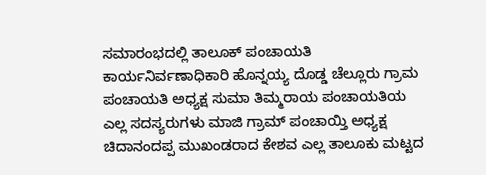ಸಮಾರಂಭದಲ್ಲಿ ತಾಲೂಕ್ ಪಂಚಾಯತಿ ಕಾರ್ಯನಿರ್ವಣಾಧಿಕಾರಿ ಹೊನ್ನಯ್ಯ ದೊಡ್ಡ ಚೆಲ್ಲೂರು ಗ್ರಾಮ ಪಂಚಾಯತಿ ಅಧ್ಯಕ್ಷ ಸುಮಾ ತಿಮ್ಮರಾಯ ಪಂಚಾಯತಿಯ ಎಲ್ಲ ಸದಸ್ಯರುಗಳು ಮಾಜಿ ಗ್ರಾಮ್ ಪಂಚಾಯ್ತಿ ಅಧ್ಯಕ್ಷ ಚಿದಾನಂದಪ್ಪ ಮುಖಂಡರಾದ ಕೇಶವ ಎಲ್ಲ ತಾಲೂಕು ಮಟ್ಟದ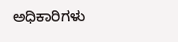ಅಧಿಕಾರಿಗಳು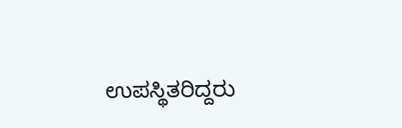ಉಪಸ್ಥಿತರಿದ್ದರು